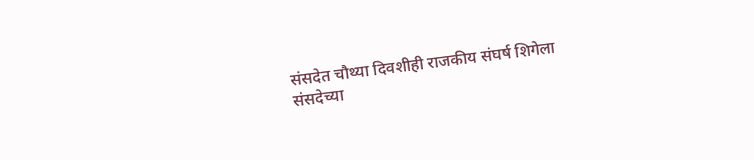संसदेत चौथ्या दिवशीही राजकीय संघर्ष शिगेला
संसदेच्या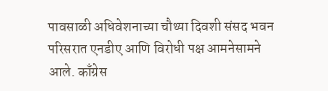पावसाळी अधिवेशनाच्या चौथ्या दिवशी संसद भवन परिसरात एनडीए आणि विरोधी पक्ष आमनेसामने आले. काँग्रेस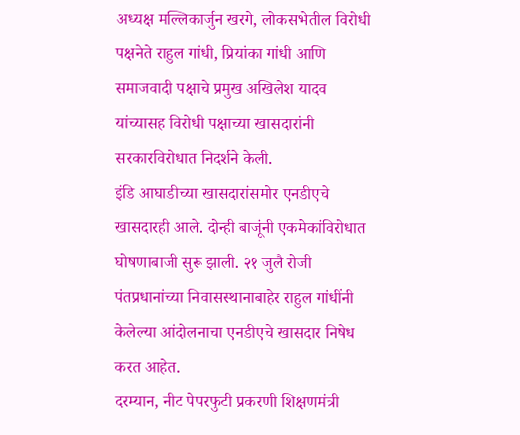अध्यक्ष मल्लिकार्जुन खरगे, लोकसभेतील विरोधी पक्षनेते राहुल गांधी, प्रियांका गांधी आणि समाजवादी पक्षाचे प्रमुख अखिलेश यादव यांच्यासह विरोधी पक्षाच्या खासदारांनी सरकारविरोधात निदर्शने केली.
इंडि आघाडीच्या खासदारांसमोर एनडीएचे खासदारही आले. दोन्ही बाजूंनी एकमेकांविरोधात घोषणाबाजी सुरू झाली. २१ जुलै रोजी पंतप्रधानांच्या निवासस्थानाबाहेर राहुल गांधींनी केलेल्या आंदोलनाचा एनडीएचे खासदार निषेध करत आहेत.
दरम्यान, नीट पेपरफुटी प्रकरणी शिक्षणमंत्री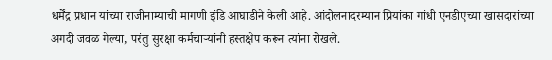धर्मेंद्र प्रधान यांच्या राजीनाम्याची मागणी इंडि आघाडीने केली आहे. आंदोलनादरम्यान प्रियांका गांधी एनडीएच्या खासदारांच्या अगदी जवळ गेल्या, परंतु सुरक्षा कर्मचाऱ्यांनी हस्तक्षेप करून त्यांना रोखले.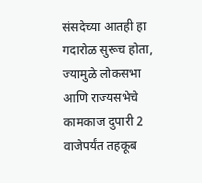संसदेच्या आतही हा गदारोळ सुरूच होता, ज्यामुळे लोकसभा आणि राज्यसभेचे कामकाज दुपारी 2 वाजेपर्यंत तहकूब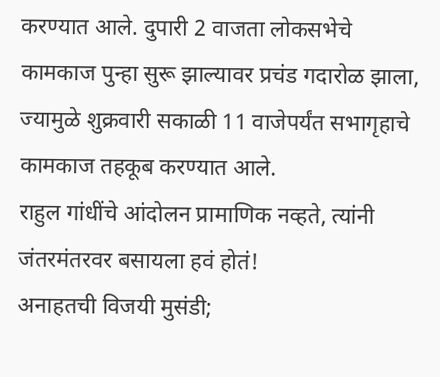करण्यात आले. दुपारी 2 वाजता लोकसभेचे कामकाज पुन्हा सुरू झाल्यावर प्रचंड गदारोळ झाला, ज्यामुळे शुक्रवारी सकाळी 11 वाजेपर्यंत सभागृहाचे कामकाज तहकूब करण्यात आले.
राहुल गांधींचे आंदोलन प्रामाणिक नव्हते, त्यांनी जंतरमंतरवर बसायला हवं होतं!
अनाहतची विजयी मुसंडी;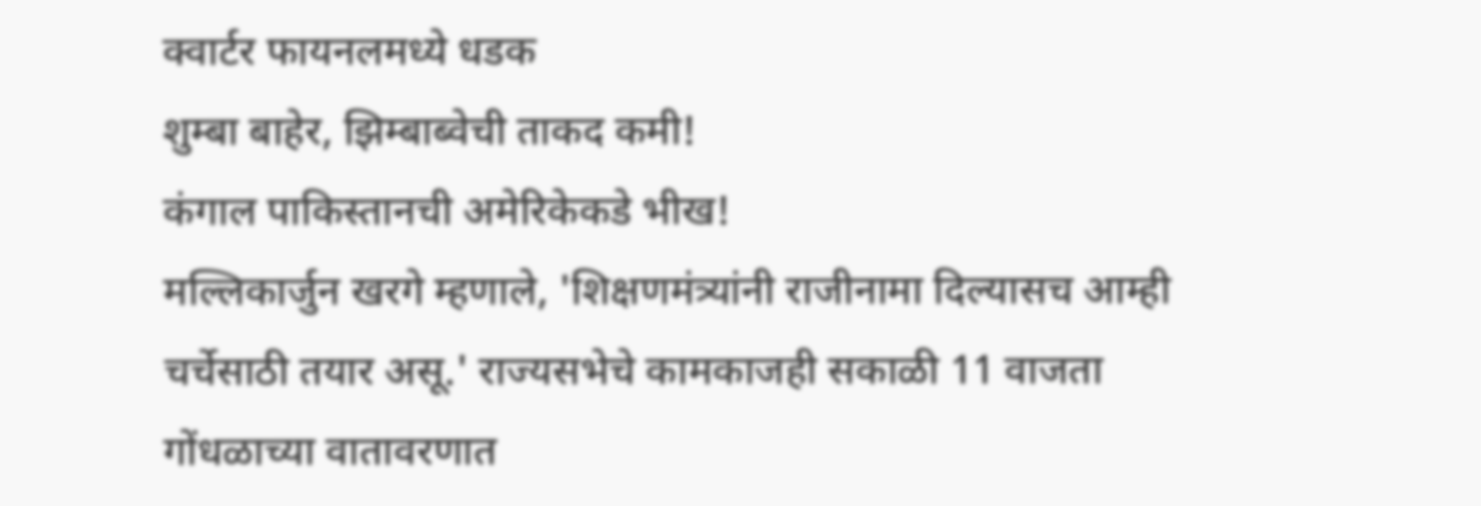क्वार्टर फायनलमध्ये धडक
शुम्बा बाहेर, झिम्बाब्वेची ताकद कमी!
कंगाल पाकिस्तानची अमेरिकेकडे भीख!
मल्लिकार्जुन खरगे म्हणाले, 'शिक्षणमंत्र्यांनी राजीनामा दिल्यासच आम्ही चर्चेसाठी तयार असू.' राज्यसभेचे कामकाजही सकाळी 11 वाजता गोंधळाच्या वातावरणात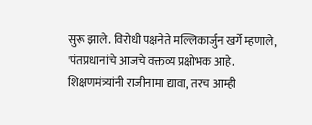सुरू झाले. विरोधी पक्षनेते मल्लिकार्जुन खर्गे म्हणाले, 'पंतप्रधानांचे आजचे वक्तव्य प्रक्षोभक आहे. शिक्षणमंत्र्यांनी राजीनामा द्यावा, तरच आम्ही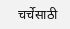चर्चेसाठी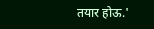तयार होऊ.'